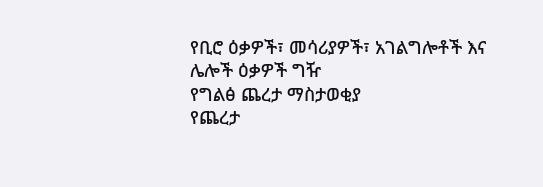የቢሮ ዕቃዎች፣ መሳሪያዎች፣ አገልግሎቶች እና ሌሎች ዕቃዎች ግዥ
የግልፅ ጨረታ ማስታወቂያ
የጨረታ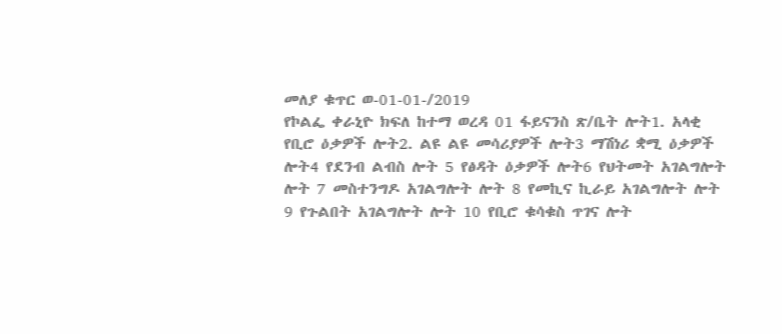መለያ ቁጥር ወ-01-01-/2019
የኮልፌ ቀራኒዮ ክፍለ ከተማ ወረዳ 01 ፋይናንስ ጽ/ቤት ሎት1. አላቂ የቢሮ ዕቃዎች ሎት2. ልዩ ልዩ መሳሪያዎች ሎት3 ማሽነሪ ቋሚ ዕቃዎች ሎት4 የደንብ ልብስ ሎት 5 የፅዳት ዕቃዎች ሎት6 የህትመት አገልግሎት ሎት 7 መስተንግዶ አገልግሎት ሎት 8 የመኪና ኪራይ አገልግሎት ሎት 9 የጉልበት አገልግሎት ሎት 10 የቢሮ ቁሳቁስ ጥገና ሎት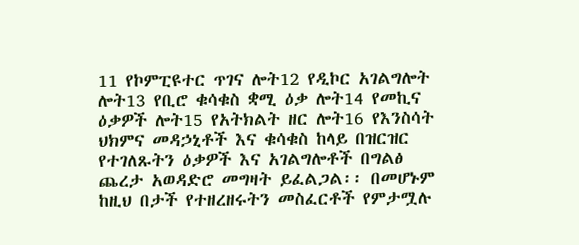11 የኮምፒዩተር ጥገና ሎት12 የዲኮር አገልግሎት ሎት13 የቢሮ ቁሳቁስ ቋሚ ዕቃ ሎት14 የመኪና ዕቃዎች ሎት15 የአትክልት ዘር ሎት16 የእንስሳት ህክምና መዳኃኒቶች እና ቁሳቁስ ከላይ በዝርዝር የተገለጹትን ዕቃዎች እና አገልግሎቶች በግልፅ ጨረታ አወዳድሮ መግዛት ይፈልጋል፡፡ በመሆኑም ከዚህ በታች የተዘረዘሩትን መስፈርቶች የምታሟሉ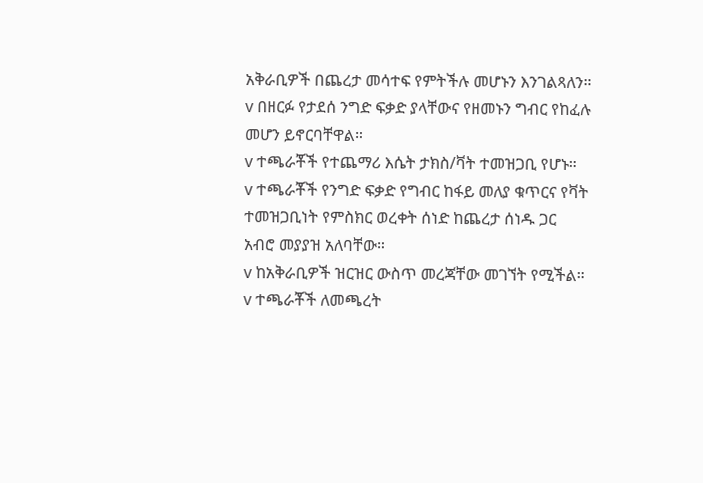አቅራቢዎች በጨረታ መሳተፍ የምትችሉ መሆኑን እንገልጻለን።
v በዘርፉ የታደሰ ንግድ ፍቃድ ያላቸውና የዘመኑን ግብር የከፈሉ መሆን ይኖርባቸዋል።
v ተጫራቾች የተጨማሪ እሴት ታክስ/ቫት ተመዝጋቢ የሆኑ።
v ተጫራቾች የንግድ ፍቃድ የግብር ከፋይ መለያ ቁጥርና የቫት ተመዝጋቢነት የምስክር ወረቀት ሰነድ ከጨረታ ሰነዱ ጋር አብሮ መያያዝ አለባቸው።
v ከአቅራቢዎች ዝርዝር ውስጥ መረጃቸው መገኘት የሚችል።
v ተጫራቾች ለመጫረት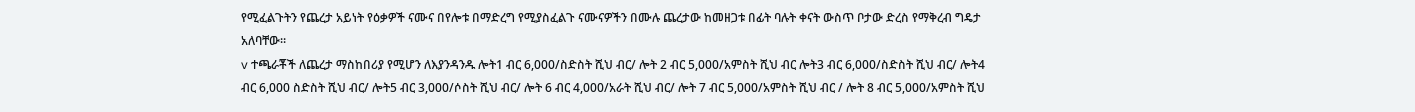የሚፈልጉትን የጨረታ አይነት የዕቃዎች ናሙና በየሎቱ በማድረግ የሚያስፈልጉ ናሙናዎችን በሙሉ ጨረታው ከመዘጋቱ በፊት ባሉት ቀናት ውስጥ ቦታው ድረስ የማቅረብ ግዴታ አለባቸው።
v ተጫራቾች ለጨረታ ማስከበሪያ የሚሆን ለእያንዳንዱ ሎት1 ብር 6,000/ስድስት ሺህ ብር/ ሎት 2 ብር 5,000/አምስት ሺህ ብር ሎት3 ብር 6,000/ስድስት ሺህ ብር/ ሎት4 ብር 6,000 ስድስት ሺህ ብር/ ሎት5 ብር 3,000/ሶስት ሺህ ብር/ ሎት 6 ብር 4,000/አራት ሺህ ብር/ ሎት 7 ብር 5,000/አምስት ሺህ ብር / ሎት 8 ብር 5,000/አምስት ሺህ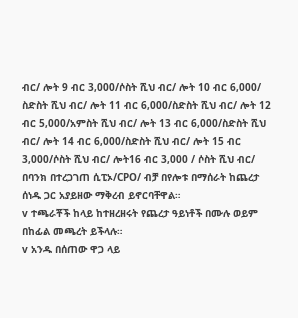ብር/ ሎት 9 ብር 3,000/ሶስት ሺህ ብር/ ሎት 10 ብር 6,000/ ስድስት ሺህ ብር/ ሎት 11 ብር 6,000/ስድስት ሺህ ብር/ ሎት 12 ብር 5,000/አምስት ሺህ ብር/ ሎት 13 ብር 6,000/ስድስት ሺህ ብር/ ሎት 14 ብር 6,000/ስድስት ሺህ ብር/ ሎት 15 ብር 3,000/ሶስት ሺህ ብር/ ሎት16 ብር 3,000 / ሶስት ሺህ ብር/ በባንክ በተረጋገጠ ሲፒኦ/CPO/ ብቻ በየሎቱ በማሰራት ከጨረታ ሰነዱ ጋር አያይዘው ማቅረብ ይኖርባቸዋል።
v ተጫራቾች ከላይ ከተዘረዘሩት የጨረታ ዓይነቶች በሙሉ ወይም በከፊል መጫረት ይችላሉ።
v አንዱ በሰጠው ዋጋ ላይ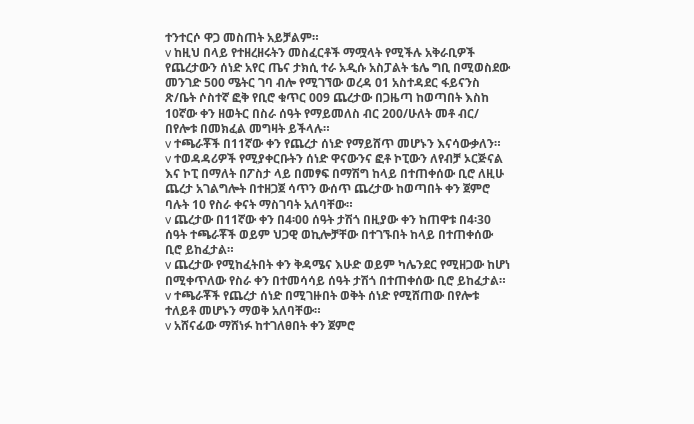ተንተርሶ ዋጋ መስጠት አይቻልም።
v ከዚህ በላይ የተዘረዘሩትን መስፈርቶች ማሟላት የሚችሉ አቅራቢዎች የጨረታውን ሰነድ አየር ጤና ታክሲ ተራ አዲሱ አስፓልት ቴሌ ግቢ በሚወስደው መንገድ 500 ሜትር ገባ ብሎ የሚገኘው ወረዳ 01 አስተዳደር ፋይናንስ ጽ/ቤት ሶስተኛ ፎቅ የቢሮ ቁጥር 009 ጨረታው በጋዜጣ ከወጣበት እስከ 10ኛው ቀን ዘወትር በስራ ሰዓት የማይመለስ ብር 200/ሁለት መቶ ብር/ በየሎቱ በመክፈል መግዛት ይችላሉ።
v ተጫራቾች በ11ኛው ቀን የጨረታ ሰነድ የማይሸጥ መሆኑን እናሳውቃለን።
v ተወዳዳሪዎች የሚያቀርቡትን ሰነድ ዋናውንና ፎቶ ኮፒውን ለየብቻ ኦርጅናል እና ኮፒ በማለት በፖስታ ላይ በመፃፍ በማሽግ ከላይ በተጠቀሰው ቢሮ ለዚሁ ጨረታ አገልግሎት በተዘጋጀ ሳጥን ውሰጥ ጨረታው ከወጣበት ቀን ጀምሮ ባሉት 10 የስራ ቀናት ማስገባት አለባቸው።
v ጨረታው በ11ኛው ቀን በ4፡00 ሰዓት ታሽጎ በዚያው ቀን ከጠዋቱ በ4፡30 ሰዓት ተጫራቾች ወይም ህጋዊ ወኪሎቻቸው በተገኙበት ከላይ በተጠቀሰው ቢሮ ይከፈታል።
v ጨረታው የሚከፈትበት ቀን ቅዳሜና እሁድ ወይም ካሌንደር የሚዘጋው ከሆነ በሚቀጥለው የስራ ቀን በተመሳሳይ ሰዓት ታሽጎ በተጠቀሰው ቢሮ ይከፈታል።
v ተጫራቾች የጨረታ ሰነድ በሚገዙበት ወቅት ሰነድ የሚሸጠው በየሎቱ ተለይቶ መሆኑን ማወቅ አለባቸው።
v አሸናፊው ማሸነፉ ከተገለፀበት ቀን ጀምሮ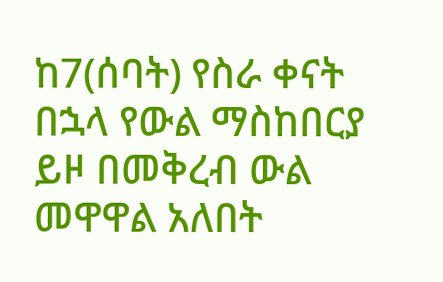ከ7(ሰባት) የስራ ቀናት በኋላ የውል ማስከበርያ ይዞ በመቅረብ ውል መዋዋል አለበት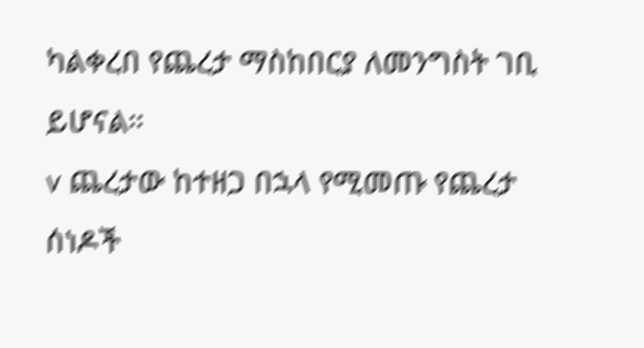ካልቀረበ የጨረታ ማስከበርያ ለመንግስት ገቢ ይሆናል።
v ጨረታው ከተዘጋ በኋላ የሚመጡ የጨረታ ሰነዶች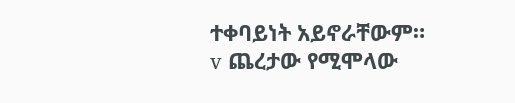ተቀባይነት አይኖራቸውም።
v ጨረታው የሚሞላው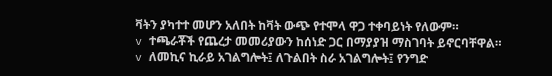ቫትን ያካተተ መሆን አለበት ከቫት ውጭ የተሞላ ዋጋ ተቀባይነት የለውም።
v ተጫራቾች የጨረታ መመሪያውን ከሰነድ ጋር በማያያዝ ማስገባት ይኖርባቸዋል።
v ለመኪና ኪራይ አገልግሎት፤ ለጉልበት ስራ አገልግሎት፤ የንግድ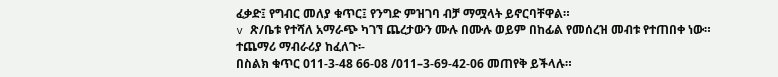ፈቃድ፤ የግብር መለያ ቁጥር፤ የንግድ ምዝገባ ብቻ ማሟላት ይኖርባቸዋል።
v ጽ/ቤቱ የተሻለ አማራጭ ካገኘ ጨረታውን ሙሉ በሙሉ ወይም በከፊል የመሰረዝ መብቱ የተጠበቀ ነው።
ተጨማሪ ማብራሪያ ከፈለጉ፡-
በስልክ ቁጥር 011-3-48 66-08 /011–3-69-42-06 መጠየቅ ይችላሉ።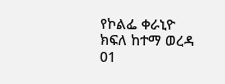የኮልፌ ቀራኒዮ ክፍለ ከተማ ወረዳ 01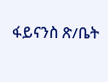ፋይናንስ ጽ/ቤት